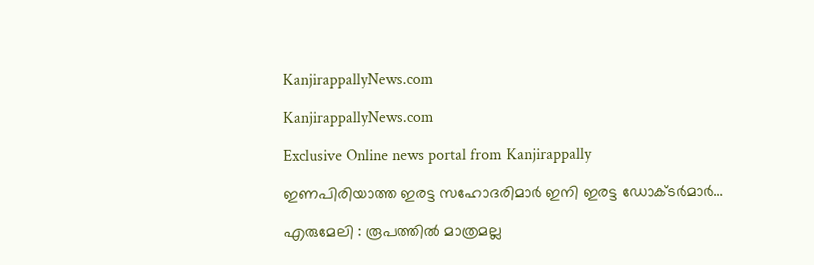KanjirappallyNews.com

KanjirappallyNews.com

Exclusive Online news portal from Kanjirappally

ഇണപിരിയാത്ത ഇരട്ട സഹോദരിമാർ ഇനി ഇരട്ട ഡോക്ടർമാർ…

എരുമേലി : രൂപത്തിൽ മാത്രമല്ല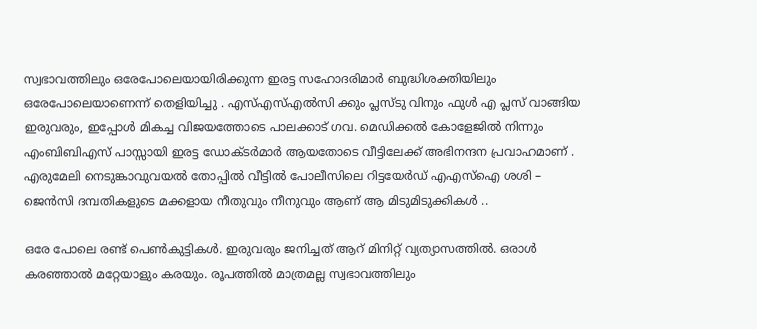സ്വഭാവത്തിലും ഒരേപോലെയായിരിക്കുന്ന ഇരട്ട സഹോദരിമാർ ബുദ്ധിശക്തിയിലും ഒരേപോലെയാണെന്ന് തെളിയിച്ചു . എസ്എസ്എൽസി ക്കും പ്ലസ്ടു വിനും ഫുൾ എ പ്ലസ് വാങ്ങിയ ഇരുവരും, ഇപ്പോൾ മികച്ച വിജയത്തോടെ പാലക്കാട് ഗവ. മെഡിക്കൽ കോളേജിൽ നിന്നും എംബിബിഎസ്‌ പാസ്സായി ഇരട്ട ഡോക്ടർമാർ ആയതോടെ വീട്ടിലേക്ക് അഭിനന്ദന പ്രവാഹമാണ് . എരുമേലി നെടുങ്കാവുവയൽ തോപ്പിൽ വീട്ടിൽ പോലീസിലെ റിട്ടയേർഡ് എഎസ്ഐ ശശി – ജെൻസി ദമ്പതികളുടെ മക്കളായ നീതുവും നീനുവും ആണ് ആ മിടുമിടുക്കികൾ ..

ഒരേ പോലെ രണ്ട് പെൺകുട്ടികൾ. ഇരുവരും ജനിച്ചത് ആറ് മിനിറ്റ് വ്യത്യാസത്തിൽ. ഒരാൾ കരഞ്ഞാൽ മറ്റേയാളും കരയും. രൂപത്തിൽ മാത്രമല്ല സ്വഭാവത്തിലും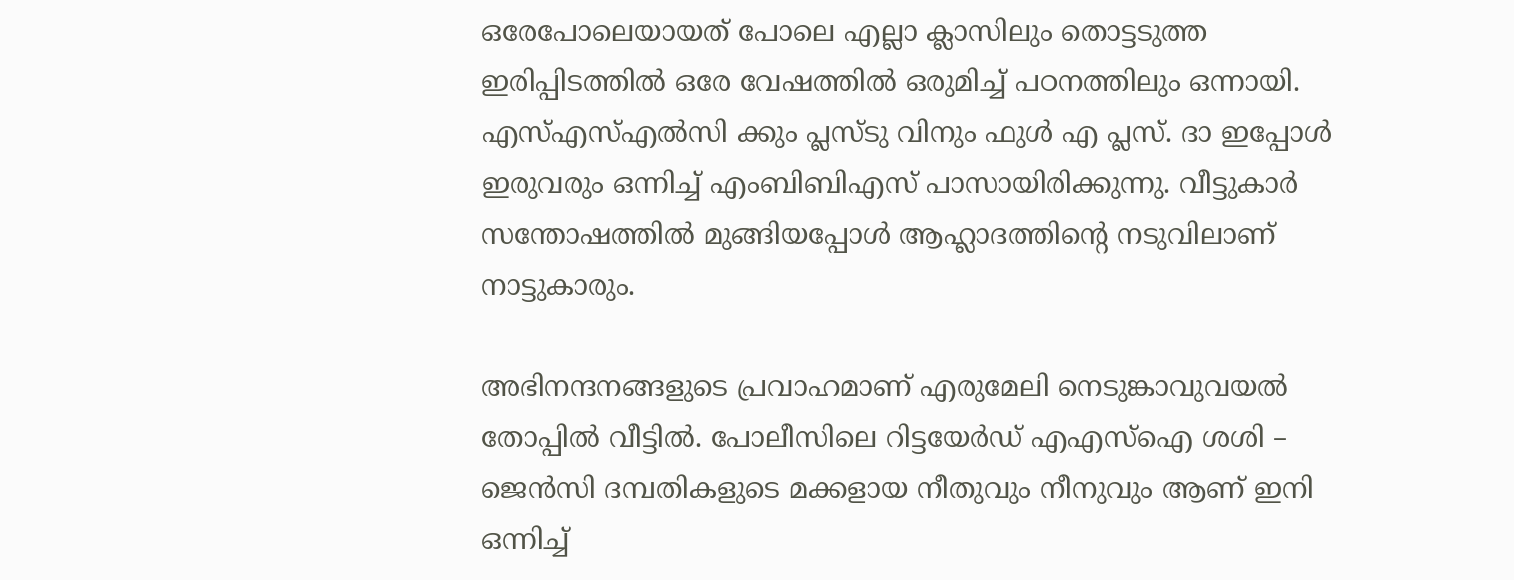ഒരേപോലെയായത് പോലെ എല്ലാ ക്ലാസിലും തൊട്ടടുത്ത ഇരിപ്പിടത്തിൽ ഒരേ വേഷത്തിൽ ഒരുമിച്ച് പഠനത്തിലും ഒന്നായി. എസ്എസ്എൽസി ക്കും പ്ലസ്ടു വിനും ഫുൾ എ പ്ലസ്. ദാ ഇപ്പോൾ ഇരുവരും ഒന്നിച്ച് എംബിബിഎസ് പാസായിരിക്കുന്നു. വീട്ടുകാർ സന്തോഷത്തിൽ മുങ്ങിയപ്പോൾ ആഹ്ലാദത്തിന്റെ നടുവിലാണ് നാട്ടുകാരും.

അഭിനന്ദനങ്ങളുടെ പ്രവാഹമാണ് എരുമേലി നെടുങ്കാവുവയൽ തോപ്പിൽ വീട്ടിൽ. പോലീസിലെ റിട്ടയേർഡ് എഎസ്ഐ ശശി – ജെൻസി ദമ്പതികളുടെ മക്കളായ നീതുവും നീനുവും ആണ് ഇനി ഒന്നിച്ച്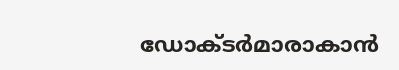ഡോക്ടർമാരാകാൻ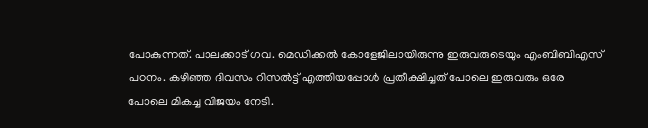പോകുന്നത്. പാലക്കാട് ഗവ. മെഡിക്കൽ കോളേജിലായിരുന്നു ഇരുവരുടെയും എംബിബിഎസ് പഠനം. കഴിഞ്ഞ ദിവസം റിസൽട്ട് എത്തിയപ്പോൾ പ്രതീക്ഷിച്ചത് പോലെ ഇരുവരും ഒരേ പോലെ മികച്ച വിജയം നേടി.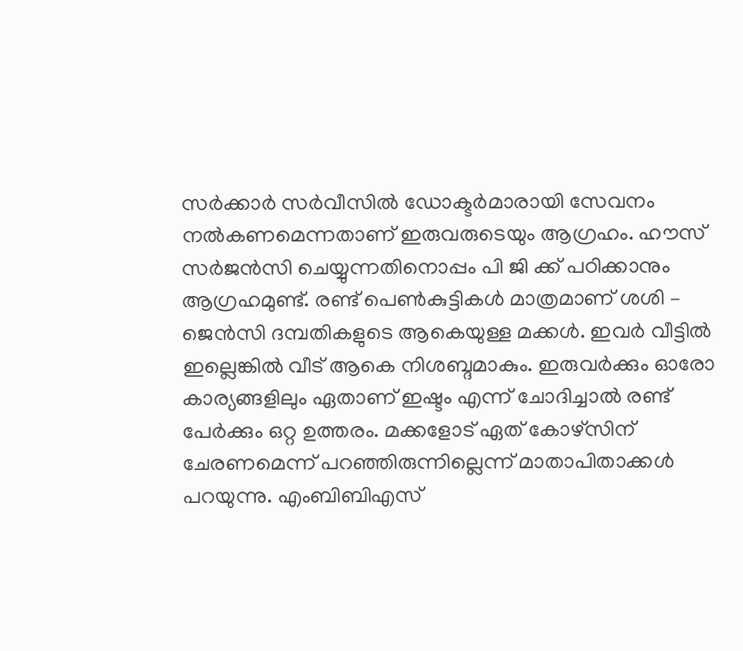സർക്കാർ സർവീസിൽ ഡോക്ടർമാരായി സേവനം നൽകണമെന്നതാണ് ഇരുവരുടെയും ആഗ്രഹം. ഹൗസ് സർജൻസി ചെയ്യുന്നതിനൊപ്പം പി ജി ക്ക്‌ പഠിക്കാനും ആഗ്രഹമുണ്ട്. രണ്ട് പെൺകുട്ടികൾ മാത്രമാണ് ശശി – ജെൻസി ദമ്പതികളുടെ ആകെയുള്ള മക്കൾ. ഇവർ വീട്ടിൽ ഇല്ലെങ്കിൽ വീട് ആകെ നിശബ്ദമാകും. ഇരുവർക്കും ഓരോ കാര്യങ്ങളിലും ഏതാണ് ഇഷ്ടം എന്ന് ചോദിച്ചാൽ രണ്ട് പേർക്കും ഒറ്റ ഉത്തരം. മക്കളോട് ഏത് കോഴ്സിന് ചേരണമെന്ന് പറഞ്ഞിരുന്നില്ലെന്ന് മാതാപിതാക്കൾ പറയുന്നു. എംബിബിഎസ്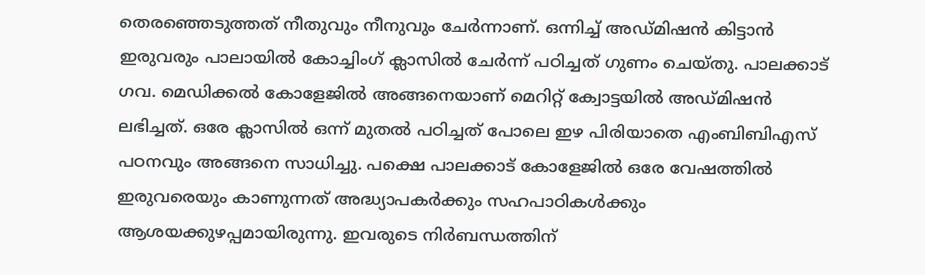തെരഞ്ഞെടുത്തത് നീതുവും നീനുവും ചേർന്നാണ്. ഒന്നിച്ച് അഡ്മിഷൻ കിട്ടാൻ ഇരുവരും പാലായിൽ കോച്ചിംഗ് ക്ലാസിൽ ചേർന്ന് പഠിച്ചത് ഗുണം ചെയ്തു. പാലക്കാട് ഗവ. മെഡിക്കൽ കോളേജിൽ അങ്ങനെയാണ് മെറിറ്റ് ക്വോട്ടയിൽ അഡ്മിഷൻ ലഭിച്ചത്. ഒരേ ക്ലാസിൽ ഒന്ന് മുതൽ പഠിച്ചത് പോലെ ഇഴ പിരിയാതെ എംബിബിഎസ് പഠനവും അങ്ങനെ സാധിച്ചു. പക്ഷെ പാലക്കാട് കോളേജിൽ ഒരേ വേഷത്തിൽ ഇരുവരെയും കാണുന്നത് അദ്ധ്യാപകർക്കും സഹപാഠികൾക്കും ആശയക്കുഴപ്പമായിരുന്നു. ഇവരുടെ നിർബന്ധത്തിന്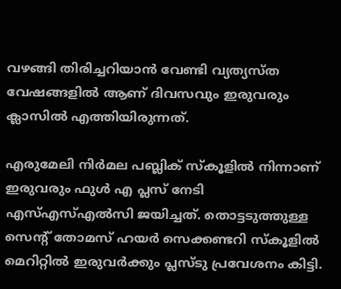വഴങ്ങി തിരിച്ചറിയാൻ വേണ്ടി വ്യത്യസ്ത വേഷങ്ങളിൽ ആണ് ദിവസവും ഇരുവരും ക്ലാസിൽ എത്തിയിരുന്നത്.

എരുമേലി നിർമല പബ്ലിക് സ്കൂളിൽ നിന്നാണ് ഇരുവരും ഫുൾ എ പ്ലസ് നേടി എസ്എസ്എൽസി ജയിച്ചത്. തൊട്ടടുത്തുള്ള സെന്റ് തോമസ് ഹയർ സെക്കണ്ടറി സ്കൂളിൽ മെറിറ്റിൽ ഇരുവർക്കും പ്ലസ്ടു പ്രവേശനം കിട്ടി.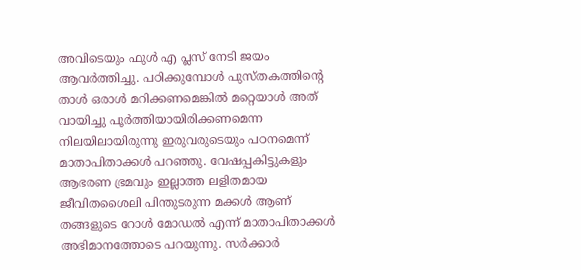അവിടെയും ഫുൾ എ പ്ലസ് നേടി ജയം ആവർത്തിച്ചു. പഠിക്കുമ്പോൾ പുസ്തകത്തിന്റെ താൾ ഒരാൾ മറിക്കണമെങ്കിൽ മറ്റെയാൾ അത് വായിച്ചു പൂർത്തിയായിരിക്കണമെന്ന നിലയിലായിരുന്നു ഇരുവരുടെയും പഠനമെന്ന് മാതാപിതാക്കൾ പറഞ്ഞു. വേഷപ്പകിട്ടുകളും ആഭരണ ഭ്രമവും ഇല്ലാത്ത ലളിതമായ ജീവിതശൈലി പിന്തുടരുന്ന മക്കൾ ആണ് തങ്ങളുടെ റോൾ മോഡൽ എന്ന് മാതാപിതാക്കൾ അഭിമാനത്തോടെ പറയുന്നു. സർക്കാർ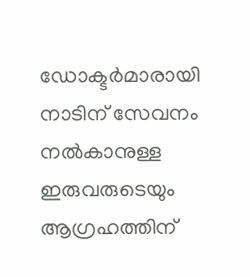ഡോക്ടർമാരായി നാടിന് സേവനം നൽകാനുള്ള ഇരുവരുടെയും ആഗ്രഹത്തിന്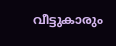വീട്ടുകാരും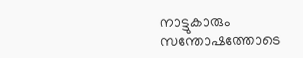നാട്ടുകാരും സന്തോഷത്തോടെ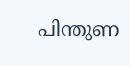പിന്തുണ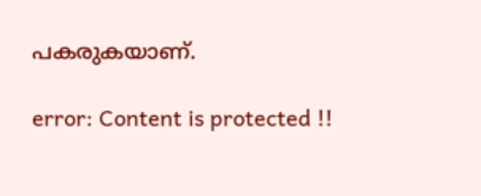പകരുകയാണ്.

error: Content is protected !!